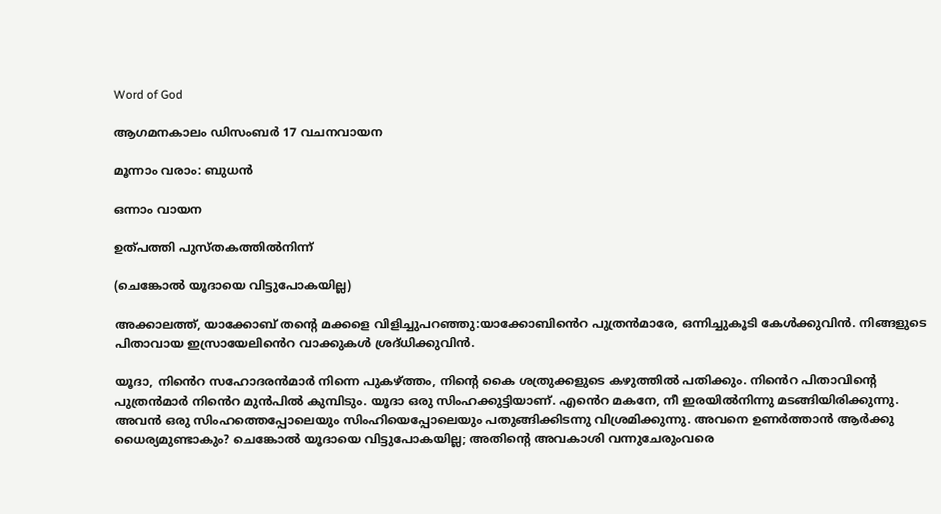Word of God

ആഗമനകാലം ഡിസംബർ 17 വചനവായന

മൂന്നാം വരാം: ബുധൻ

ഒന്നാം വായന

ഉത്പത്തി പുസ്തകത്തിൽനിന്ന്

(ചെങ്കോൽ യൂദായെ വിട്ടുപോകയില്ല)

അക്കാലത്ത്, യാക്കോബ് തൻ്റെ മക്കളെ വിളിച്ചുപറഞ്ഞു:യാക്കോബിൻെറ പുത്രൻമാരേ, ഒന്നിച്ചുകൂടി കേൾക്കുവിൻ. നിങ്ങളുടെ പിതാവായ ഇസ്രായേലിൻെറ വാക്കുകൾ ശ്രദ്‌ധിക്കുവിൻ.

യൂദാ, നിൻെറ സഹോദരൻമാർ നിന്നെ പുകഴ്ത്തം, നിൻ്റെ കൈ ശത്രുക്കളുടെ കഴുത്തിൽ പതിക്കും. നിൻെറ പിതാവിന്റെ പുത്രൻമാർ നിൻെറ മുൻപിൽ കുമ്പിടും. യൂദാ ഒരു സിംഹക്കുട്ടിയാണ്. എൻെറ മകനേ, നീ ഇരയിൽനിന്നു മടങ്ങിയിരിക്കുന്നു. അവൻ ഒരു സിംഹത്തെപ്പോലെയും സിംഹിയെപ്പോലെയും പതുങ്ങിക്കിടന്നു വിശ്രമിക്കുന്നു. അവനെ ഉണർത്താൻ ആർക്കു ധൈര്യമുണ്ടാകും? ചെങ്കോൽ യൂദായെ വിട്ടുപോകയില്ല; അതിന്റെ അവകാശി വന്നുചേരുംവരെ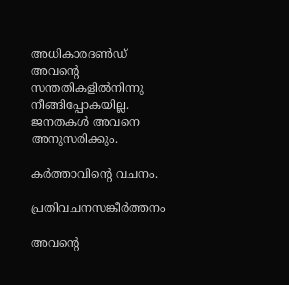അധികാരദൺഡ് അവന്റെ സന്തതികളിൽനിന്നു നീങ്ങിപ്പോകയില്ല. ജനതകൾ അവനെ അനുസരിക്കും.

കർത്താവിന്റെ വചനം.

പ്രതിവചനസങ്കീർത്തനം

അവന്റെ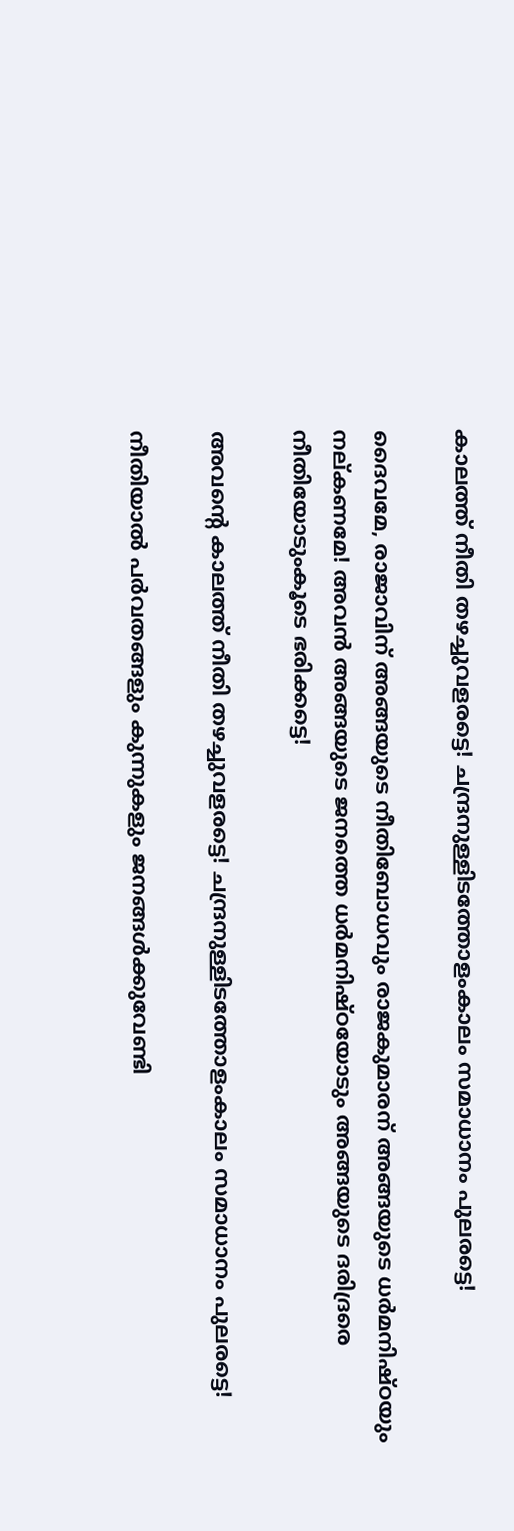കാലത്ത് നീതി തഴച്ചുവളരട്ടെ! ചന്ദ്രനുള്ളിടത്തോളംകാലം സമാധാനം പുലരട്ടെ!

ദൈവമേ, രാജാവിന് അങ്ങയുടെ നീതിബോധവും രാജകുമാരന് അങ്ങയുടെ ധർമനിഷ്‌ഠയും നല്‌കണമേ! അവൻ അങ്ങയുടെ ജനത്തെ ധർമനിഷ്‌ഠയോടും അങ്ങയുടെ ദരിദ്രരെ നീതിയോടുംകൂടെ ഭരിക്കട്ടെ!

അവന്റെ കാലത്ത് നീതി തഴച്ചുവളരട്ടെ! ചന്ദ്രനുള്ളിടത്തോളംകാലം സമാധാനം പുലരട്ടെ!

നീതിയാൽ പർവതങ്ങളും കുന്നുകളും ജനങ്ങൾക്കുവേണ്ടി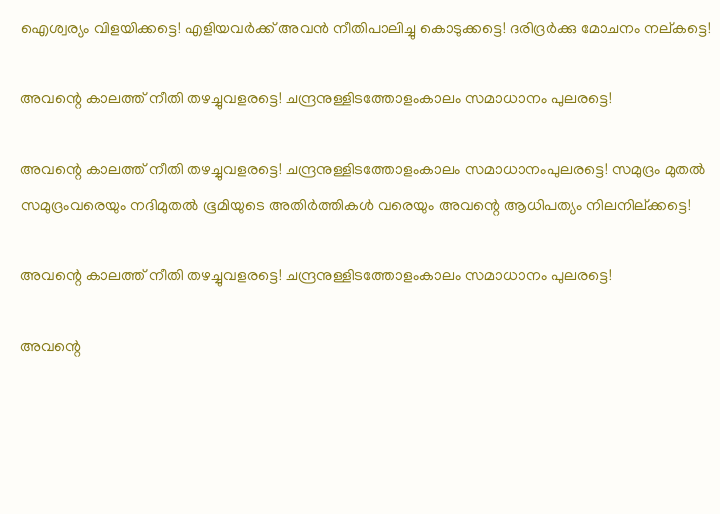ഐശ്വര്യം വിളയിക്കട്ടെ! എളിയവർക്ക് അവൻ നീതിപാലിച്ചു കൊടുക്കട്ടെ! ദരിദ്രർക്കു മോചനം നല്‌കട്ടെ!

അവന്റെ കാലത്ത് നീതി തഴച്ചുവളരട്ടെ! ചന്ദ്രനുള്ളിടത്തോളംകാലം സമാധാനം പുലരട്ടെ!

അവന്റെ കാലത്ത് നീതി തഴച്ചുവളരട്ടെ! ചന്ദ്രനുള്ളിടത്തോളംകാലം സമാധാനംപുലരട്ടെ! സമുദ്രം മുതൽ സമുദ്രംവരെയും നദിമുതൽ ഭൂമിയുടെ അതിർത്തികൾ വരെയും അവന്റെ ആധിപത്യം നിലനില്ക്കട്ടെ!

അവന്റെ കാലത്ത് നീതി തഴച്ചുവളരട്ടെ! ചന്ദ്രനുള്ളിടത്തോളംകാലം സമാധാനം പുലരട്ടെ!

അവന്റെ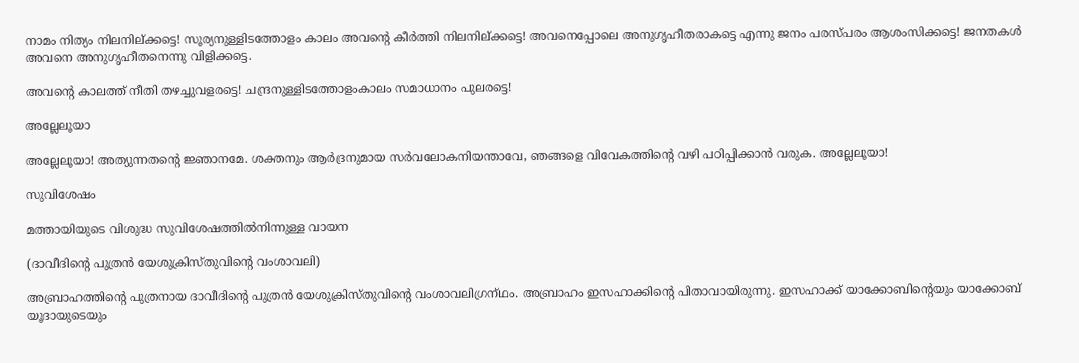നാമം നിത്യം നിലനില്ക്കട്ടെ! സൂര്യനുള്ളിടത്തോളം കാലം അവൻ്റെ കീർത്തി നിലനില്ക്കട്ടെ! അവനെപ്പോലെ അനുഗൃഹീതരാകട്ടെ എന്നു ജനം പരസ്‌പരം ആശംസിക്കട്ടെ! ജനതകൾ അവനെ അനുഗൃഹീതനെന്നു വിളിക്കട്ടെ.

അവന്റെ കാലത്ത് നീതി തഴച്ചുവളരട്ടെ! ചന്ദ്രനുള്ളിടത്തോളംകാലം സമാധാനം പുലരട്ടെ!

അല്ലേലൂയാ

അല്ലേലൂയാ! അത്യുന്നതൻ്റെ ജ്ഞാനമേ. ശക്തനും ആർദ്രനുമായ സർവലോകനിയന്താവേ, ഞങ്ങളെ വിവേകത്തിൻ്റെ വഴി പഠിപ്പിക്കാൻ വരുക. അല്ലേലൂയാ!

സുവിശേഷം

മത്തായിയുടെ വിശുദ്ധ സുവിശേഷത്തിൽനിന്നുള്ള വായന

(ദാവീദിൻ്റെ പുത്രൻ യേശുക്രിസ്‌തുവിന്റെ വംശാവലി)

അബ്രാഹത്തിന്റെ പുത്രനായ ദാവീദിന്റെ പുത്രൻ യേശുക്രിസ്തുവിന്റെ വംശാവലിഗ്രന്‌ഥം. അബ്രാഹം ഇസഹാക്കിന്റെ പിതാവായിരുന്നു. ഇസഹാക്ക് യാക്കോബിന്റെയും യാക്കോബ് യൂദായുടെയും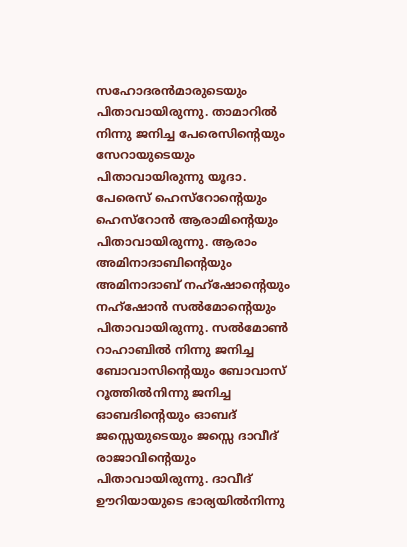സഹോദരൻമാരുടെയും പിതാവായിരുന്നു. താമാറിൽ നിന്നു ജനിച്ച പേരെസിന്റെയും സേറായുടെയും പിതാവായിരുന്നു യൂദാ. പേരെസ് ഹെസ്റോന്റെയും ഹെസ്‌റോൻ ആരാമിന്റെയും പിതാവായിരുന്നു. ആരാം അമിനാദാബിന്റെയും അമിനാദാബ് നഹ്ഷോന്റെയും നഹ്ഷോൻ സൽമോന്റെയും പിതാവായിരുന്നു. സൽമോൺ റാഹാബിൽ നിന്നു ജനിച്ച ബോവാസിന്റെയും ബോവാസ് റൂത്തിൽനിന്നു ജനിച്ച ഓബദിന്റെയും ഓബദ് ജസ്സെയുടെയും ജസ്സെ ദാവീദ് രാജാവിന്റെയും പിതാവായിരുന്നു. ദാവീദ് ഊറിയായുടെ ഭാര്യയിൽനിന്നു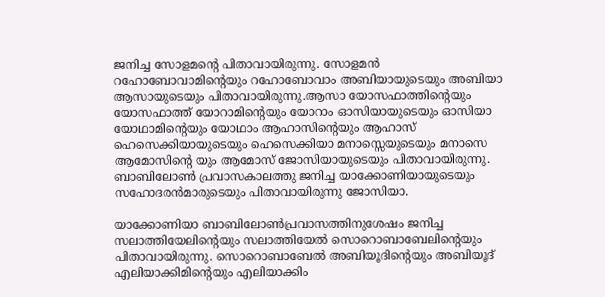ജനിച്ച സോളമൻ്റെ പിതാവായിരുന്നു. സോളമൻ റഹോബോവാമിന്റെയും റഹോബോവാം അബിയായുടെയും അബിയാ ആസായുടെയും പിതാവായിരുന്നു.ആസാ യോസഫാത്തിന്റെയും യോസഫാത്ത് യോറാമിന്റെയും യോറാം ഓസിയായുടെയും ഓസിയാ യോഥാമിന്റെയും യോഥാം ആഹാസിന്റെയും ആഹാസ് ഹെസെക്കിയായുടെയും ഹെസെക്കിയാ മനാസ്സെയുടെയും മനാസെ ആമോസിന്റെ യും ആമോസ് ജോസിയായുടെയും പിതാവായിരുന്നു. ബാബിലോൺ പ്രവാസകാലത്തു ജനിച്ച യാക്കോണിയായുടെയും സഹോദരൻമാരുടെയും പിതാവായിരുന്നു ജോസിയാ.

യാക്കോണിയാ ബാബിലോൺപ്രവാസത്തിനുശേഷം ജനിച്ച സലാത്തിയേലിന്റെയും സലാത്തിയേൽ സൊറൊബാബേലിന്റെയും പിതാവായിരുന്നു. സൊറൊബാബേൽ അബിയൂദിന്റെയും അബിയൂദ് എലിയാക്കിമിന്റെയും എലിയാക്കിം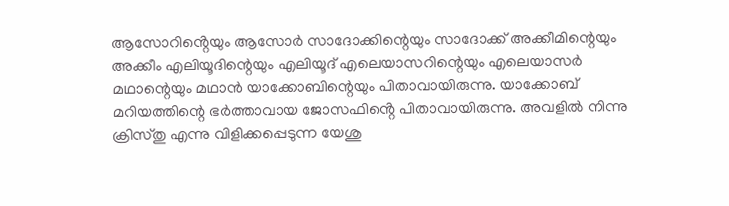ആസോറിൻ്റെയും ആസോർ സാദോക്കിന്റെയും സാദോക്ക് അക്കീമിന്റെയും അക്കീം എലിയൂദിന്റെയും എലിയൂദ് എലെയാസറിന്റെയും എലെയാസർ മഥാന്റെയും മഥാൻ യാക്കോബിന്റെയും പിതാവായിരുന്നു. യാക്കോബ് മറിയത്തിന്റെ ഭർത്താവായ ജോസഫിൻ്റെ പിതാവായിരുന്നു. അവളിൽ നിന്നു ക്രിസ്‌തു എന്നു വിളിക്കപ്പെടുന്ന യേശു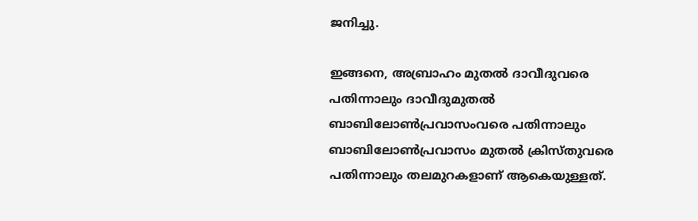ജനിച്ചു.

ഇങ്ങനെ, അബ്രാഹം മുതൽ ദാവീദുവരെ പതിന്നാലും ദാവീദുമുതൽ ബാബിലോൺപ്രവാസംവരെ പതിന്നാലും ബാബിലോൺപ്രവാസം മുതൽ ക്രിസ്‌തുവരെ പതിന്നാലും തലമുറകളാണ് ആകെയുള്ളത്.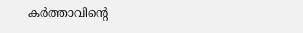കർത്താവിന്റെ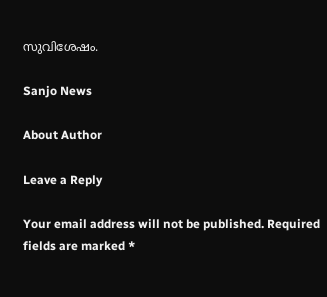സുവിശേഷം.

Sanjo News

About Author

Leave a Reply

Your email address will not be published. Required fields are marked *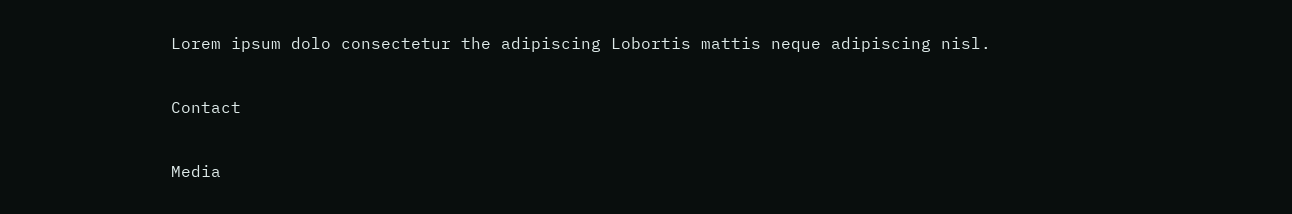Lorem ipsum dolo consectetur the adipiscing Lobortis mattis neque adipiscing nisl.

Contact

Media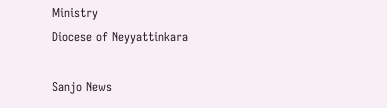Ministry
Diocese of Neyyattinkara

Sanjo News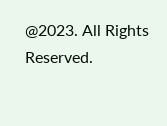@2023. All Rights Reserved.